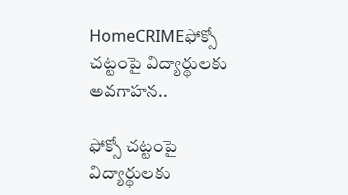HomeCRIMEఫోక్సో చట్టంపై విద్యార్థులకు అవగాహన..

ఫోక్సో చట్టంపై విద్యార్థులకు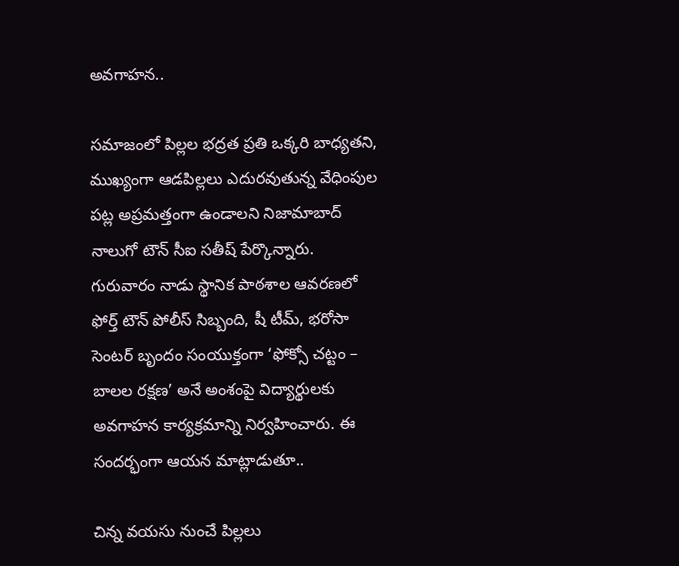అవగాహన..

సమాజంలో పిల్లల భద్రత ప్రతి ఒక్కరి బాధ్యతని, ముఖ్యంగా ఆడపిల్లలు ఎదురవుతున్న వేధింపుల పట్ల అప్రమత్తంగా ఉండాలని నిజామాబాద్ నాలుగో టౌన్ సీఐ సతీష్ పేర్కొన్నారు. గురువారం నాడు స్థానిక పాఠశాల ఆవరణలో ఫోర్త్ టౌన్ పోలీస్ సిబ్బంది, షీ టీమ్, భరోసా సెంటర్ బృందం సంయుక్తంగా ‘ఫోక్సో చట్టం – బాలల రక్షణ’ అనే అంశంపై విద్యార్థులకు అవగాహన కార్యక్రమాన్ని నిర్వహించారు. ఈ సందర్భంగా ఆయన మాట్లాడుతూ..

చిన్న వయసు నుంచే పిల్లలు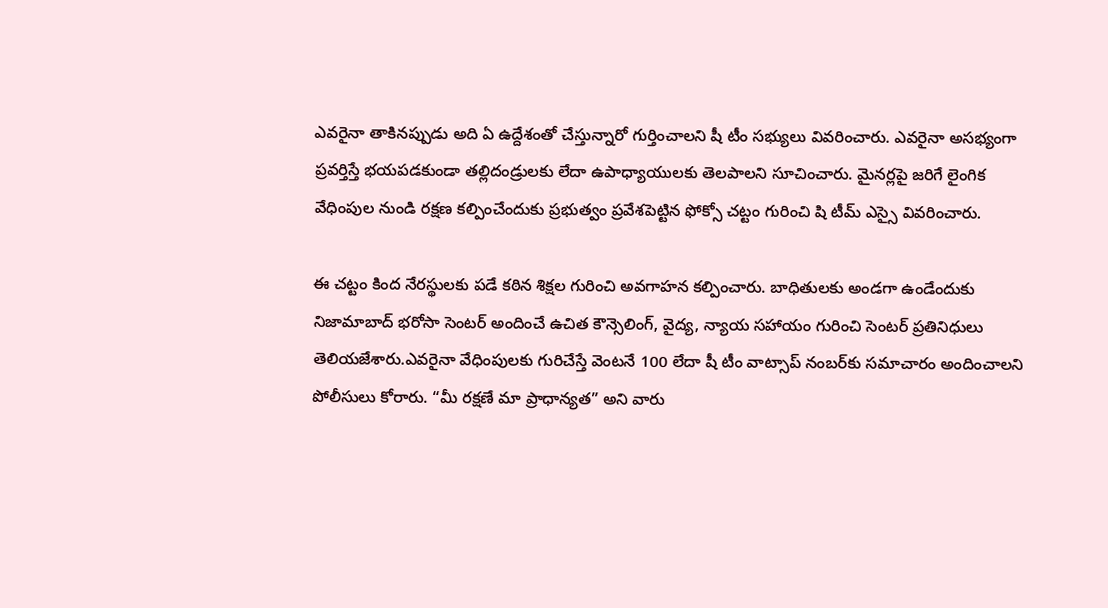ఎవరైనా తాకినప్పుడు అది ఏ ఉద్దేశంతో చేస్తున్నారో గుర్తించాలని షీ టీం సభ్యులు వివరించారు. ఎవరైనా అసభ్యంగా ప్రవర్తిస్తే భయపడకుండా తల్లిదండ్రులకు లేదా ఉపాధ్యాయులకు తెలపాలని సూచించారు. మైనర్లపై జరిగే లైంగిక వేధింపుల నుండి రక్షణ కల్పించేందుకు ప్రభుత్వం ప్రవేశపెట్టిన ఫోక్సో చట్టం గురించి షి టీమ్ ఎస్సై వివరించారు.

ఈ చట్టం కింద నేరస్థులకు పడే కఠిన శిక్షల గురించి అవగాహన కల్పించారు. బాధితులకు అండగా ఉండేందుకు నిజామాబాద్ భరోసా సెంటర్ అందించే ఉచిత కౌన్సెలింగ్, వైద్య, న్యాయ సహాయం గురించి సెంటర్ ప్రతినిధులు తెలియజేశారు.ఎవరైనా వేధింపులకు గురిచేస్తే వెంటనే 100 లేదా షీ టీం వాట్సాప్ నంబర్‌కు సమాచారం అందించాలని పోలీసులు కోరారు. “మీ రక్షణే మా ప్రాధాన్యత” అని వారు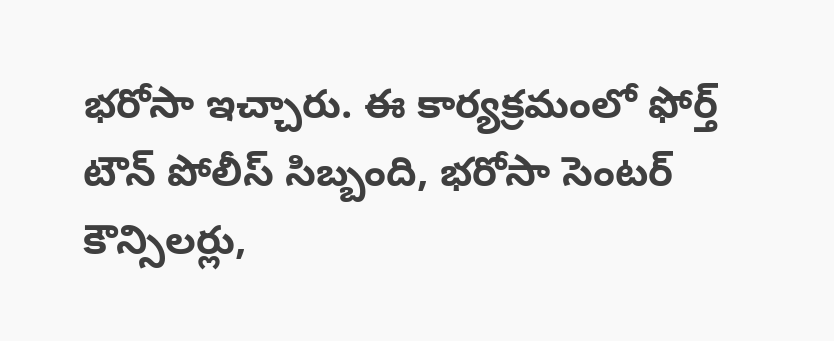భరోసా ఇచ్చారు. ఈ కార్యక్రమంలో ఫోర్త్ టౌన్ పోలీస్ సిబ్బంది, భరోసా సెంటర్ కౌన్సిలర్లు,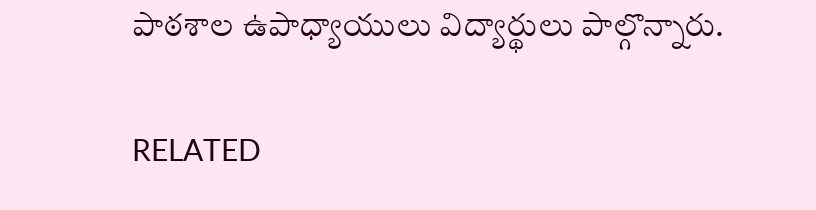పాఠశాల ఉపాధ్యాయులు విద్యార్థులు పాల్గొన్నారు.

RELATED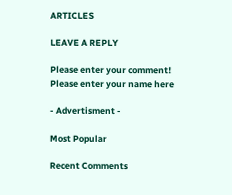ARTICLES

LEAVE A REPLY

Please enter your comment!
Please enter your name here

- Advertisment -

Most Popular

Recent Comments